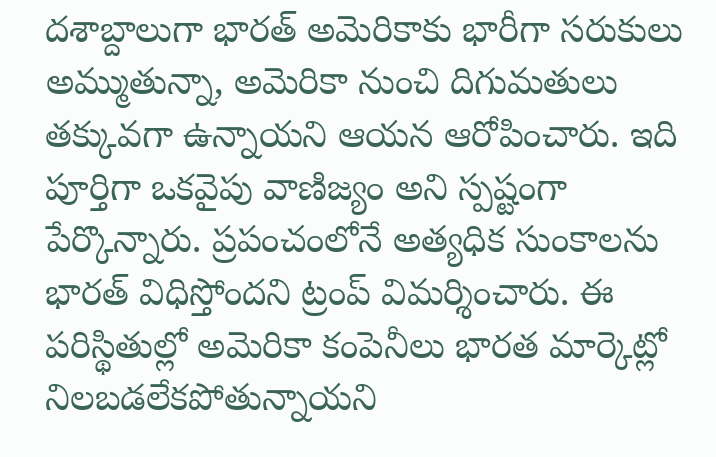దశాబ్దాలుగా భారత్ అమెరికాకు భారీగా సరుకులు అమ్ముతున్నా, అమెరికా నుంచి దిగుమతులు తక్కువగా ఉన్నాయని ఆయన ఆరోపించారు. ఇది పూర్తిగా ఒకవైపు వాణిజ్యం అని స్పష్టంగా పేర్కొన్నారు. ప్రపంచంలోనే అత్యధిక సుంకాలను భారత్ విధిస్తోందని ట్రంప్ విమర్శించారు. ఈ పరిస్థితుల్లో అమెరికా కంపెనీలు భారత మార్కెట్లో నిలబడలేకపోతున్నాయని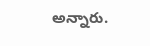అన్నారు.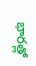భారత్లో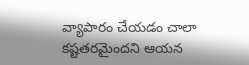వ్యాపారం చేయడం చాలా కష్టతరమైందని ఆయన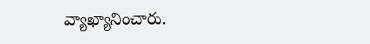వ్యాఖ్యానించారు.